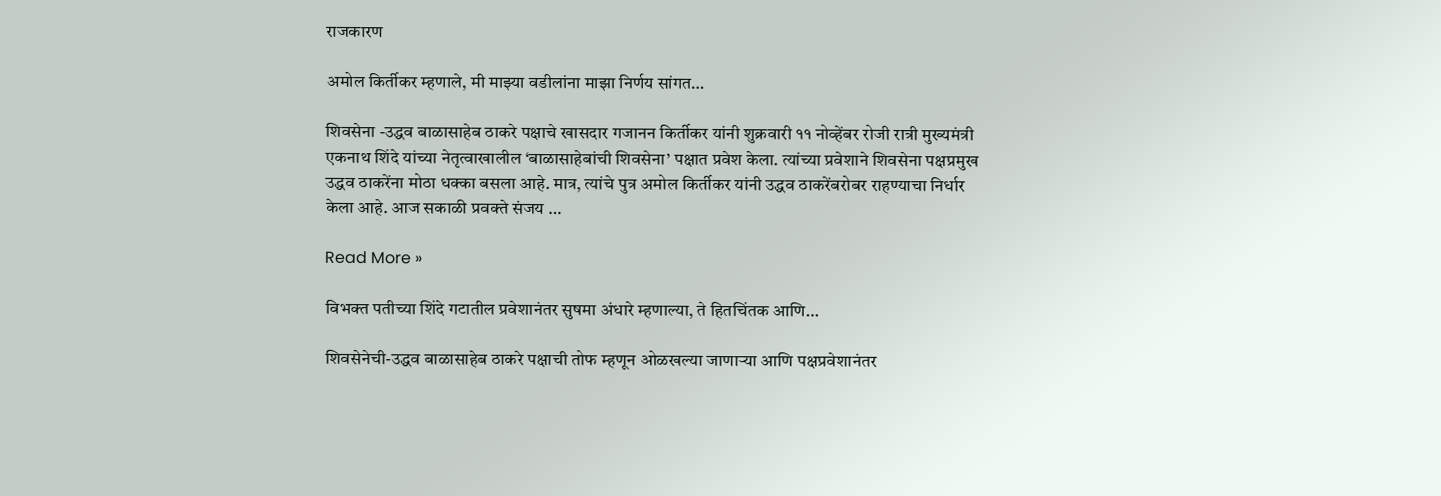राजकारण

अमोल किर्तीकर म्हणाले, मी माझ्या वडीलांना माझा निर्णय सांगत…

शिवसेना -उद्धव बाळासाहेब ठाकरे पक्षाचे खासदार गजानन किर्तीकर यांनी शुक्रवारी ११ नोव्हेंबर रोजी रात्री मुख्यमंत्री एकनाथ शिंदे यांच्या नेतृत्वाखालील ‘बाळासाहेबांची शिवसेना’ पक्षात प्रवेश केला. त्यांच्या प्रवेशाने शिवसेना पक्षप्रमुख उद्धव ठाकरेंना मोठा धक्का बसला आहे. मात्र, त्यांचे पुत्र अमोल किर्तीकर यांनी उद्धव ठाकरेंबरोबर राहण्याचा निर्धार केला आहे. आज सकाळी प्रवक्ते संजय …

Read More »

विभक्त पतीच्या शिंदे गटातील प्रवेशानंतर सुषमा अंधारे म्हणाल्या, ते हितचिंतक आणि…

शिवसेनेची-उद्धव बाळासाहेब ठाकरे पक्षाची तोफ म्हणून ओळखल्या जाणाऱ्या आणि पक्षप्रवेशानंतर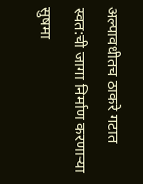अल्पावधीतच ठाकरे गटात स्वत:ची जागा निर्माण करणाऱ्या सुषमा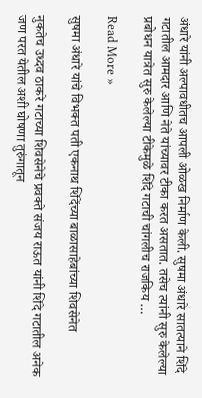अंधारे यांनी अल्पावधीतच आपली ओळख निर्माण केली. सुषमा अंधारे सातत्याने शिंदे गटातील आमदार आणि नेते यांच्यावर टीका करत असतात. तसेच त्यांनी सुरु केलेल्या प्रबोधन यात्रेत सुरु केलेल्या टीकेमुळे शिंदे गटाची चांगलीच राजकिय …

Read More »

सुषमा अंधारे यांचे विभक्त पती एकनाथ शिंदेंच्या बाळासाहेबांच्या शिवसेनेत

नुकतेच उध्दव ठाकरे गटाच्या शिवसेनेचे प्रवक्ते संजय राऊत यांनी शिंदे गटातील अनेक जण परत येतील अशी घोषणा तुरुंगातून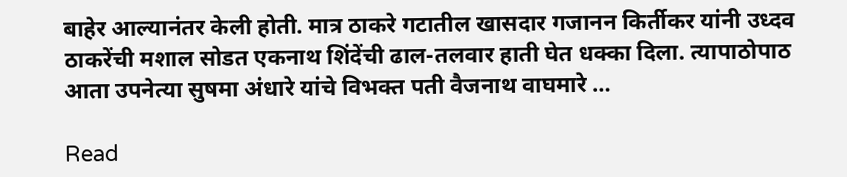बाहेर आल्यानंतर केली होती. मात्र ठाकरे गटातील खासदार गजानन किर्तीकर यांनी उध्दव ठाकरेंची मशाल सोडत एकनाथ शिंदेंची ढाल-तलवार हाती घेत धक्का दिला. त्यापाठोपाठ आता उपनेत्या सुषमा अंधारे यांचे विभक्त पती वैजनाथ वाघमारे …

Read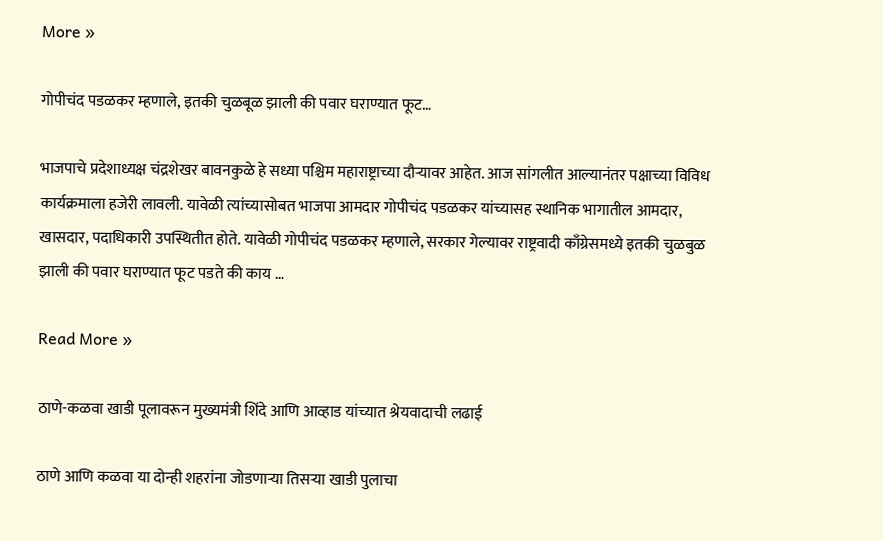More »

गोपीचंद पडळकर म्हणाले, इतकी चुळबूळ झाली की पवार घराण्यात फूट…

भाजपाचे प्रदेशाध्यक्ष चंद्रशेखर बावनकुळे हे सध्या पश्चिम महाराष्ट्राच्या दौऱ्यावर आहेत. आज सांगलीत आल्यानंतर पक्षाच्या विविध कार्यक्रमाला हजेरी लावली. यावेळी त्यांच्यासोबत भाजपा आमदार गोपीचंद पडळकर यांच्यासह स्थानिक भागातील आमदार, खासदार, पदाधिकारी उपस्थितीत होते. यावेळी गोपीचंद पडळकर म्हणाले, सरकार गेल्यावर राष्ट्रवादी काँग्रेसमध्ये इतकी चुळबुळ झाली की पवार घराण्यात फूट पडते की काय …

Read More »

ठाणे-कळवा खाडी पूलावरून मुख्यमंत्री शिंदे आणि आव्हाड यांच्यात श्रेयवादाची लढाई

ठाणे आणि कळवा या दोन्ही शहरांना जोडणाऱ्या तिसऱ्या खाडी पुलाचा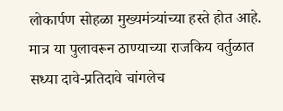लोकार्पण सोहळा मुख्यमंत्र्यांच्या हस्ते होत आहे. मात्र या पुलावरून ठाण्याच्या राजकिय वर्तुळात सध्या दावे-प्रतिदावे चांगलेच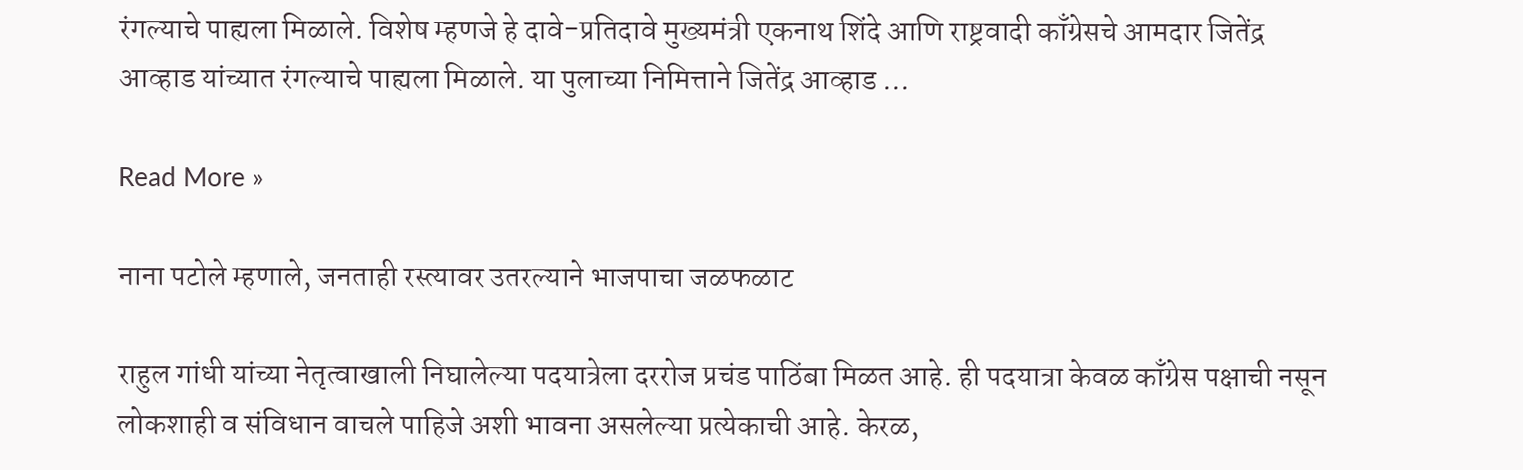रंगल्याचे पाह्यला मिळाले. विशेष म्हणजे हे दावे-प्रतिदावे मुख्यमंत्री एकनाथ शिंदे आणि राष्ट्रवादी काँग्रेसचे आमदार जितेंद्र आव्हाड यांच्यात रंगल्याचे पाह्यला मिळाले. या पुलाच्या निमित्ताने जितेंद्र आव्हाड …

Read More »

नाना पटोले म्हणाले, जनताही रस्त्यावर उतरल्याने भाजपाचा जळफळाट

राहुल गांधी यांच्या नेतृत्वाखाली निघालेल्या पदयात्रेला दररोज प्रचंड पाठिंबा मिळत आहे. ही पदयात्रा केवळ काँग्रेस पक्षाची नसून लोकशाही व संविधान वाचले पाहिजे अशी भावना असलेल्या प्रत्येकाची आहे. केरळ,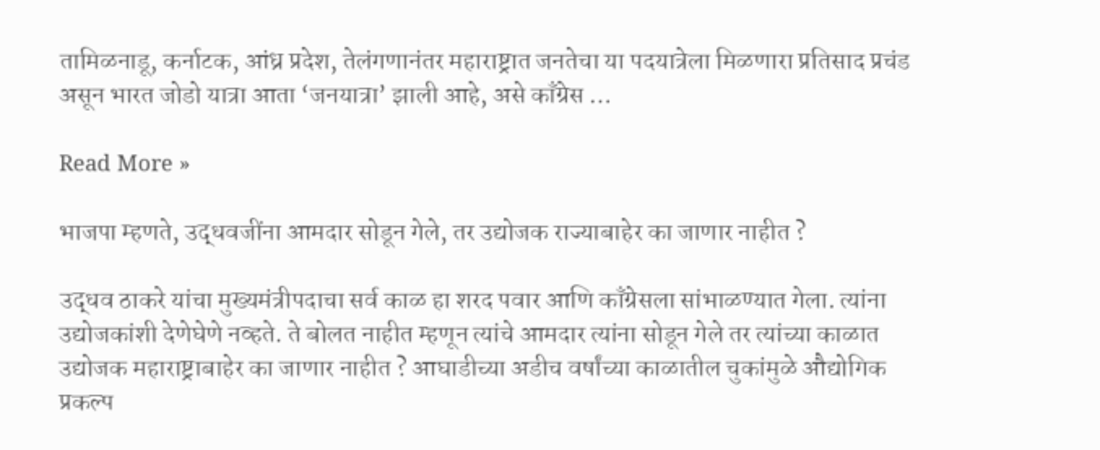तामिळनाडू, कर्नाटक, आंध्र प्रदेश, तेलंगणानंतर महाराष्ट्रात जनतेचा या पदयात्रेला मिळणारा प्रतिसाद प्रचंड असून भारत जोडो यात्रा आता ‘जनयात्रा’ झाली आहे, असे काँग्रेस …

Read More »

भाजपा म्हणते, उद्धवजींना आमदार सोडून गेले, तर उद्योजक राज्याबाहेर का जाणार नाहीत ?

उद्धव ठाकरे यांचा मुख्यमंत्रीपदाचा सर्व काळ हा शरद पवार आणि काँग्रेसला सांभाळण्यात गेला. त्यांना उद्योजकांशी देणेघेणे नव्हते. ते बोलत नाहीत म्हणून त्यांचे आमदार त्यांना सोडून गेले तर त्यांच्या काळात उद्योजक महाराष्ट्राबाहेर का जाणार नाहीत ? आघाडीच्या अडीच वर्षांच्या काळातील चुकांमुळे औद्योगिक प्रकल्प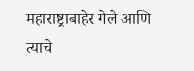महाराष्ट्राबाहेर गेले आणि त्याचे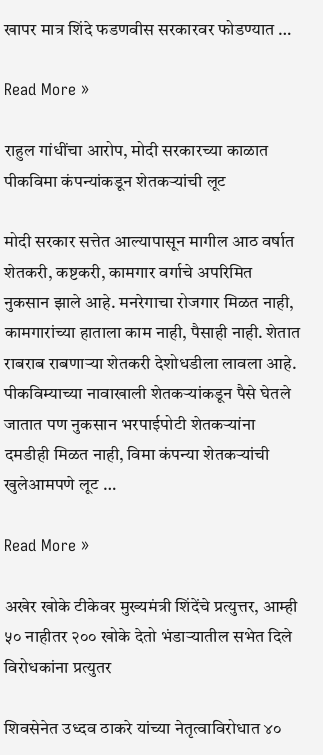खापर मात्र शिंदे फडणवीस सरकारवर फोडण्यात …

Read More »

राहुल गांधींचा आरोप, मोदी सरकारच्या काळात पीकविमा कंपन्यांकडून शेतकऱ्यांची लूट

मोदी सरकार सत्तेत आल्यापासून मागील आठ वर्षात शेतकरी, कष्टकरी, कामगार वर्गाचे अपरिमित नुकसान झाले आहे. मनरेगाचा रोजगार मिळत नाही, कामगारांच्या हाताला काम नाही, पैसाही नाही. शेतात राबराब राबणाऱ्या शेतकरी देशोधडीला लावला आहे. पीकविम्याच्या नावाखाली शेतकऱ्यांकडून पैसे घेतले जातात पण नुकसान भरपाईपोटी शेतकऱ्यांना दमडीही मिळत नाही, विमा कंपन्या शेतकऱ्यांची खुलेआमपणे लूट …

Read More »

अखेर खोके टीकेवर मुख्यमंत्री शिंदेंचे प्रत्युत्तर, आम्ही ५० नाहीतर २०० खोके देतो भंडाऱ्यातील सभेत दिले विरोधकांना प्रत्युतर

शिवसेनेत उध्दव ठाकरे यांच्या नेतृत्वाविरोधात ४०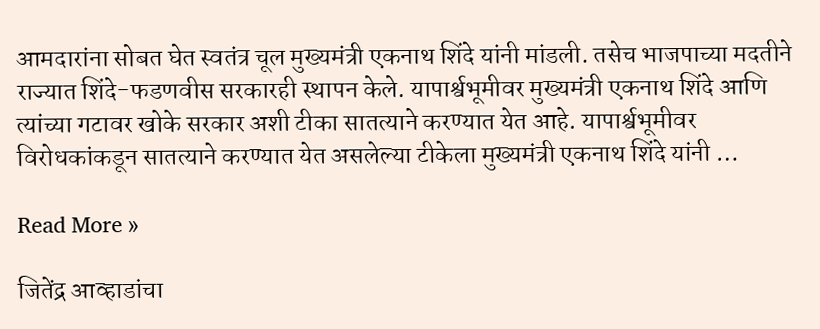आमदारांना सोबत घेत स्वतंत्र चूल मुख्यमंत्री एकनाथ शिंदे यांनी मांडली. तसेच भाजपाच्या मदतीने राज्यात शिंदे-फडणवीस सरकारही स्थापन केले. यापार्श्वभूमीवर मुख्यमंत्री एकनाथ शिंदे आणि त्यांच्या गटावर खोके सरकार अशी टीका सातत्याने करण्यात येत आहे. यापार्श्वभूमीवर विरोधकांकडून सातत्याने करण्यात येत असलेल्या टीकेला मुख्यमंत्री एकनाथ शिंदे यांनी …

Read More »

जितेंद्र आव्हाडांचा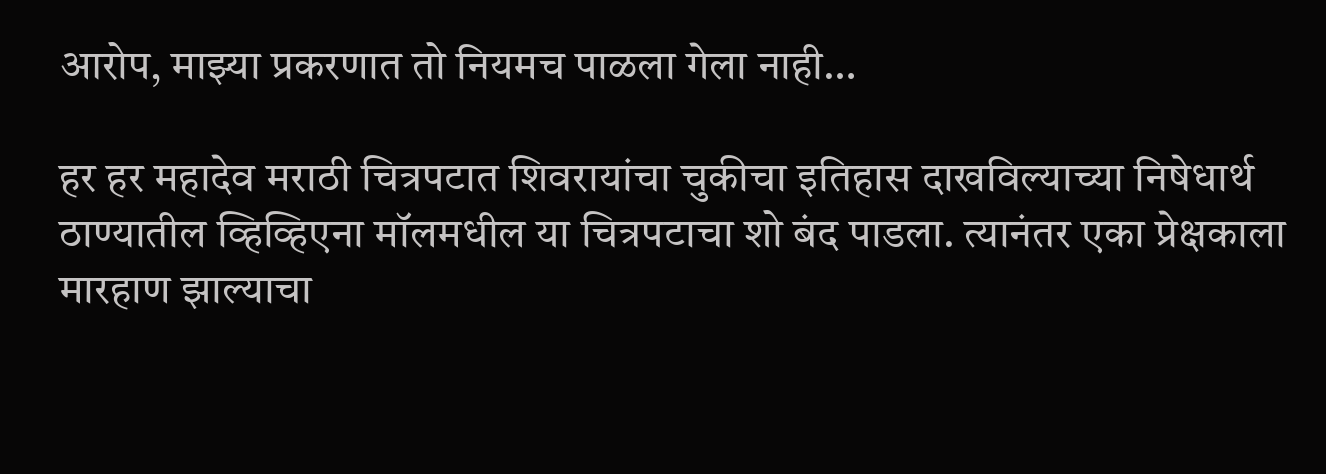आरोप, माझ्या प्रकरणात तो नियमच पाळला गेला नाही…

हर हर महादेव मराठी चित्रपटात शिवरायांचा चुकीचा इतिहास दाखविल्याच्या निषेधार्थ ठाण्यातील व्हिव्हिएना मॉलमधील या चित्रपटाचा शो बंद पाडला. त्यानंतर एका प्रेक्षकाला मारहाण झाल्याचा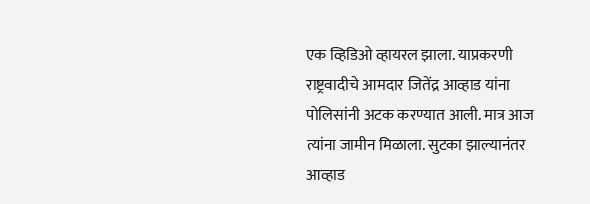एक व्हिडिओ व्हायरल झाला. याप्रकरणी राष्ट्रवादीचे आमदार जितेंद्र आव्हाड यांना पोलिसांनी अटक करण्यात आली. मात्र आज त्यांना जामीन मिळाला. सुटका झाल्यानंतर आव्हाड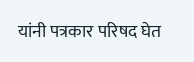यांनी पत्रकार परिषद घेत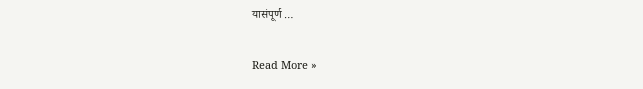यासंपूर्ण …

Read More »